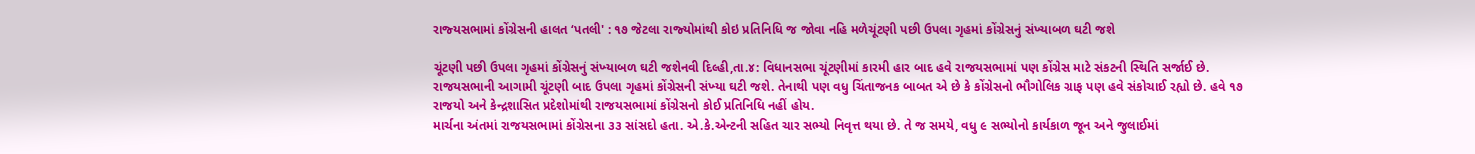રાજ્‍યસભામાં કોંગ્રેસની હાલત ‘પતલી' : ૧૭ જેટલા રાજ્‍યોમાંથી કોઇ પ્રતિનિધિ જ જોવા નહિ મળેચૂંટણી પછી ઉપલા ગૃહમાં કોંગ્રેસનું સંખ્‍યાબળ ઘટી જશે

ચૂંટણી પછી ઉપલા ગૃહમાં કોંગ્રેસનું સંખ્‍યાબળ ઘટી જશેનવી દિલ્‍હી,તા.૪: વિધાનસભા ચૂંટણીમાં કારમી હાર બાદ હવે રાજયસભામાં પણ કોંગ્રેસ માટે સંકટની સ્‍થિતિ સર્જાઈ છે. રાજયસભાની આગામી ચૂંટણી બાદ ઉપલા ગૃહમાં કોંગ્રેસની સંખ્‍યા ઘટી જશે. તેનાથી પણ વધુ ચિંતાજનક બાબત એ છે કે કોંગ્રેસનો ભૌગોલિક ગ્રાફ પણ હવે સંકોચાઈ રહ્યો છે. હવે ૧૭ રાજયો અને કેન્‍દ્રશાસિત પ્રદેશોમાંથી રાજયસભામાં કોંગ્રેસનો કોઈ પ્રતિનિધિ નહીં હોય.
માર્ચના અંતમાં રાજયસભામાં કોંગ્રેસના ૩૩ સાંસદો હતા. એ.કે.એન્‍ટની સહિત ચાર સભ્‍યો નિવૃત્ત થયા છે. તે જ સમયે, વધુ ૯ સભ્‍યોનો કાર્યકાળ જૂન અને જુલાઈમાં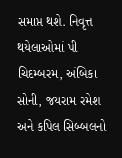સમાપ્ત થશે. નિવૃત્ત થયેલાઓમાં પી ચિદમ્‍બરમ, અંબિકા સોની, જયરામ રમેશ અને કપિલ સિબ્‍બલનો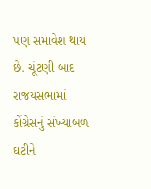પણ સમાવેશ થાય છે. ચૂંટણી બાદ રાજયસભામાં કોંગ્રેસનું સંખ્‍યાબળ ઘટીને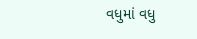વધુમાં વધુ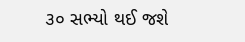૩૦ સભ્‍યો થઈ જશે